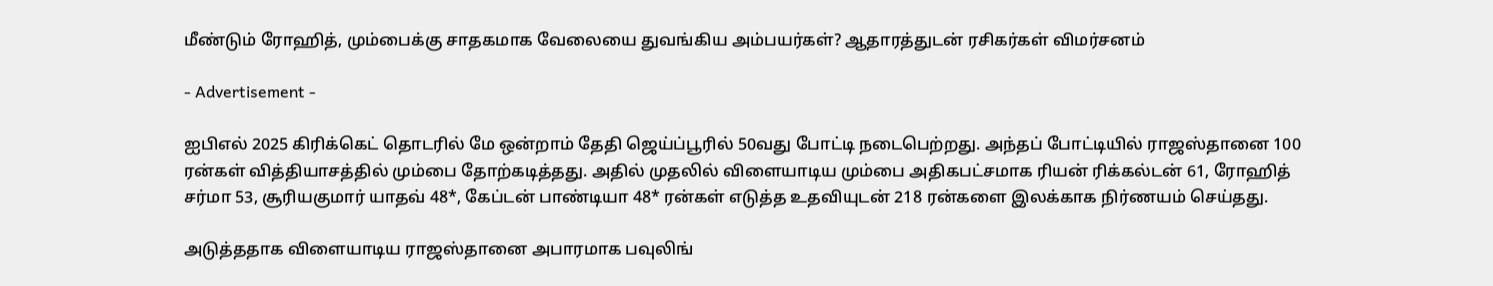மீண்டும் ரோஹித், மும்பைக்கு சாதகமாக வேலையை துவங்கிய அம்பயர்கள்? ஆதாரத்துடன் ரசிகர்கள் விமர்சனம்

- Advertisement -

ஐபிஎல் 2025 கிரிக்கெட் தொடரில் மே ஒன்றாம் தேதி ஜெய்ப்பூரில் 50வது போட்டி நடைபெற்றது. அந்தப் போட்டியில் ராஜஸ்தானை 100 ரன்கள் வித்தியாசத்தில் மும்பை தோற்கடித்தது. அதில் முதலில் விளையாடிய மும்பை அதிகபட்சமாக ரியன் ரிக்கல்டன் 61, ரோஹித் சர்மா 53, சூரியகுமார் யாதவ் 48*, கேப்டன் பாண்டியா 48* ரன்கள் எடுத்த உதவியுடன் 218 ரன்களை இலக்காக நிர்ணயம் செய்தது.

அடுத்ததாக விளையாடிய ராஜஸ்தானை அபாரமாக பவுலிங்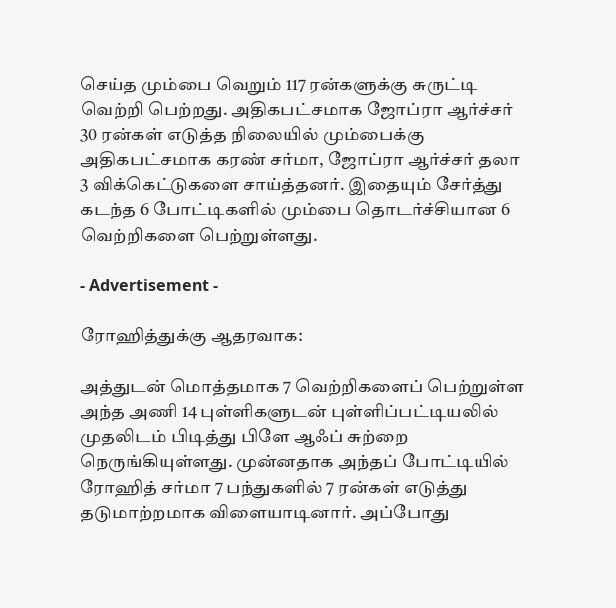செய்த மும்பை வெறும் 117 ரன்களுக்கு சுருட்டி வெற்றி பெற்றது. அதிகபட்சமாக ஜோப்ரா ஆர்ச்சர் 30 ரன்கள் எடுத்த நிலையில் மும்பைக்கு அதிகபட்சமாக கரண் சர்மா, ஜோப்ரா ஆர்ச்சர் தலா 3 விக்கெட்டுகளை சாய்த்தனர். இதையும் சேர்த்து கடந்த 6 போட்டிகளில் மும்பை தொடர்ச்சியான 6 வெற்றிகளை பெற்றுள்ளது.

- Advertisement -

ரோஹித்துக்கு ஆதரவாக:

அத்துடன் மொத்தமாக 7 வெற்றிகளைப் பெற்றுள்ள அந்த அணி 14 புள்ளிகளுடன் புள்ளிப்பட்டியலில் முதலிடம் பிடித்து பிளே ஆஃப் சுற்றை நெருங்கியுள்ளது. முன்னதாக அந்தப் போட்டியில் ரோஹித் சர்மா 7 பந்துகளில் 7 ரன்கள் எடுத்து தடுமாற்றமாக விளையாடினார். அப்போது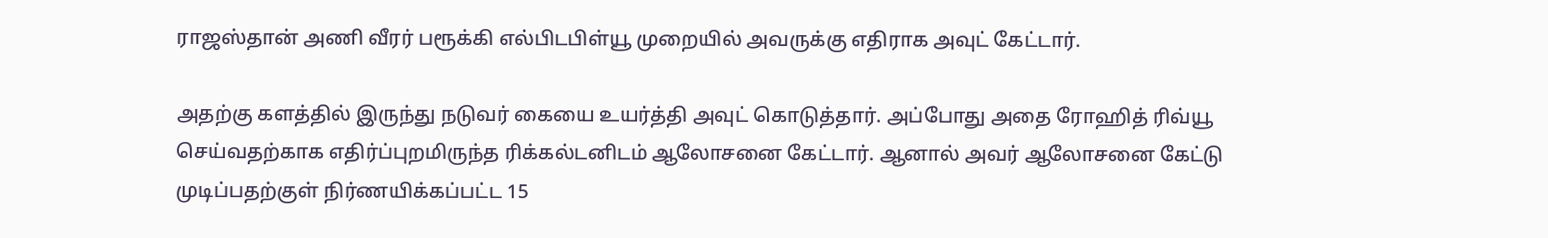ராஜஸ்தான் அணி வீரர் பரூக்கி எல்பிடபிள்யூ முறையில் அவருக்கு எதிராக அவுட் கேட்டார்.

அதற்கு களத்தில் இருந்து நடுவர் கையை உயர்த்தி அவுட் கொடுத்தார். அப்போது அதை ரோஹித் ரிவ்யூ செய்வதற்காக எதிர்ப்புறமிருந்த ரிக்கல்டனிடம் ஆலோசனை கேட்டார். ஆனால் அவர் ஆலோசனை கேட்டு முடிப்பதற்குள் நிர்ணயிக்கப்பட்ட 15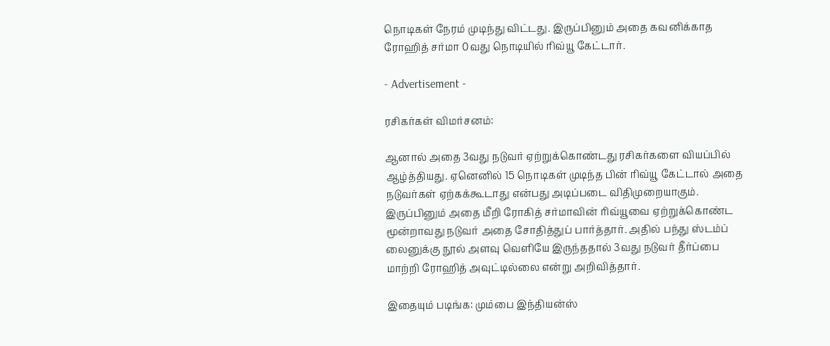நொடிகள் நேரம் முடிந்து விட்டது. இருப்பினும் அதை கவனிக்காத ரோஹித் சர்மா 0வது நொடியில் ரிவ்யூ கேட்டார்.

- Advertisement -

ரசிகர்கள் விமர்சனம்:

ஆனால் அதை 3வது நடுவர் ஏற்றுக்கொண்டது ரசிகர்களை வியப்பில் ஆழ்த்தியது. ஏனெனில் 15 நொடிகள் முடிந்த பின் ரிவ்யூ கேட்டால் அதை நடுவர்கள் ஏற்கக்கூடாது என்பது அடிப்படை விதிமுறையாகும். இருப்பினும் அதை மீறி ரோகித் சர்மாவின் ரிவ்யூவை ஏற்றுக்கொண்ட மூன்றாவது நடுவர் அதை சோதித்துப் பார்த்தார். அதில் பந்து ஸ்டம்ப் லைனுக்கு நூல் அளவு வெளியே இருந்ததால் 3வது நடுவர் தீர்ப்பை மாற்றி ரோஹித் அவுட்டில்லை என்று அறிவித்தார்.

இதையும் படிங்க: மும்பை இந்தியன்ஸ்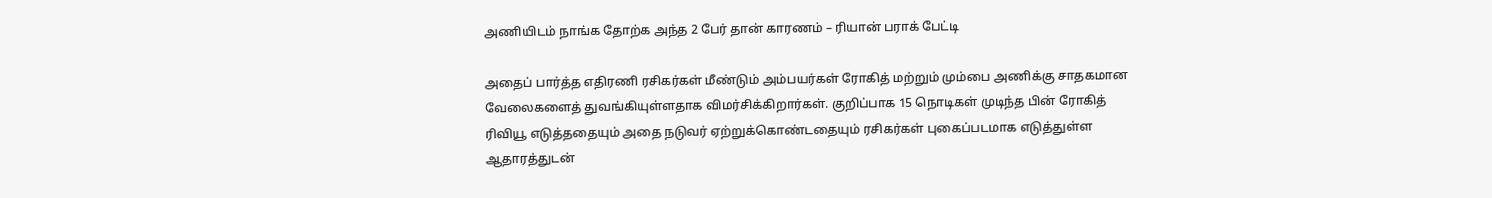அணியிடம் நாங்க தோற்க அந்த 2 பேர் தான் காரணம் – ரியான் பராக் பேட்டி

அதைப் பார்த்த எதிரணி ரசிகர்கள் மீண்டும் அம்பயர்கள் ரோகித் மற்றும் மும்பை அணிக்கு சாதகமான வேலைகளைத் துவங்கியுள்ளதாக விமர்சிக்கிறார்கள். குறிப்பாக 15 நொடிகள் முடிந்த பின் ரோகித் ரிவியூ எடுத்ததையும் அதை நடுவர் ஏற்றுக்கொண்டதையும் ரசிகர்கள் புகைப்படமாக எடுத்துள்ள ஆதாரத்துடன்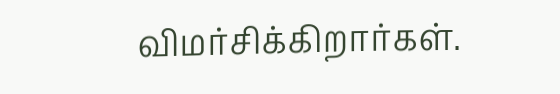விமர்சிக்கிறார்கள்.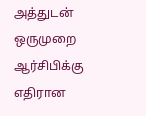அத்துடன் ஒருமுறை ஆர்சிபிக்கு எதிரான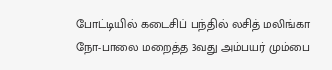போட்டியில் கடைசிப் பந்தில் லசித் மலிங்கா நோ-பாலை மறைத்த 3வது அம்பயர் மும்பை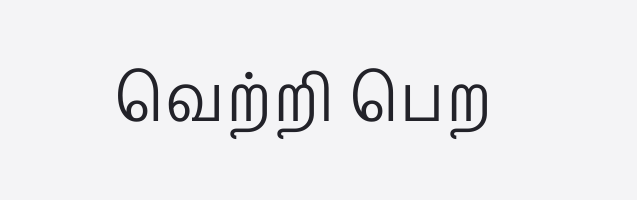வெற்றி பெற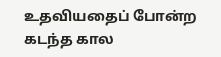உதவியதைப் போன்ற கடந்த கால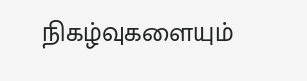நிகழ்வுகளையும்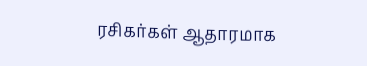ரசிகர்கள் ஆதாரமாக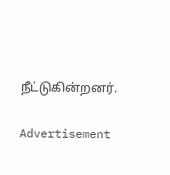நீட்டுகின்றனர்.

Advertisement